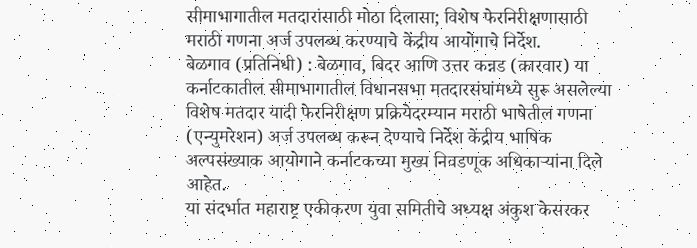सीमाभागातील मतदारांसाठी मोठा दिलासा; विशेष फेरनिरीक्षणासाठी मराठी गणना अर्ज उपलब्ध करण्याचे केंद्रीय आयोगाचे निर्देश.
बेळगाव (प्रतिनिधी) : बेळगाव, बिदर आणि उत्तर कन्नड (कारवार) या कर्नाटकातील सीमाभागातील विधानसभा मतदारसंघांमध्ये सुरू असलेल्या विशेष मतदार यादी फेरनिरीक्षण प्रक्रियेदरम्यान मराठी भाषेतील गणना (एन्युमरेशन) अर्ज उपलब्ध करून देण्याचे निर्देश केंद्रीय भाषिक अल्पसंख्याक आयोगाने कर्नाटकच्या मुख्य निवडणूक अधिकाऱ्यांना दिले आहेत.
या संदर्भात महाराष्ट्र एकीकरण युवा समितीचे अध्यक्ष अंकुश केसरकर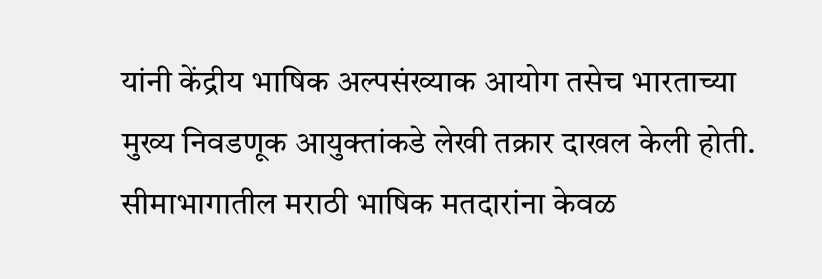यांनी केंद्रीय भाषिक अल्पसंख्याक आयोग तसेच भारताच्या मुख्य निवडणूक आयुक्तांकडे लेखी तक्रार दाखल केली होती. सीमाभागातील मराठी भाषिक मतदारांना केवळ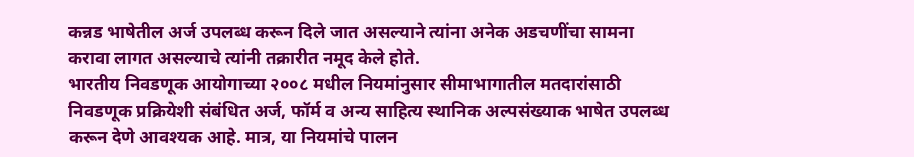कन्नड भाषेतील अर्ज उपलब्ध करून दिले जात असल्याने त्यांना अनेक अडचणींचा सामना करावा लागत असल्याचे त्यांनी तक्रारीत नमूद केले होते.
भारतीय निवडणूक आयोगाच्या २००८ मधील नियमांनुसार सीमाभागातील मतदारांसाठी निवडणूक प्रक्रियेशी संबंधित अर्ज, फॉर्म व अन्य साहित्य स्थानिक अल्पसंख्याक भाषेत उपलब्ध करून देणे आवश्यक आहे. मात्र, या नियमांचे पालन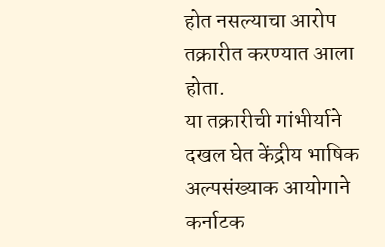होत नसल्याचा आरोप तक्रारीत करण्यात आला होता.
या तक्रारीची गांभीर्याने दखल घेत केंद्रीय भाषिक अल्पसंख्याक आयोगाने कर्नाटक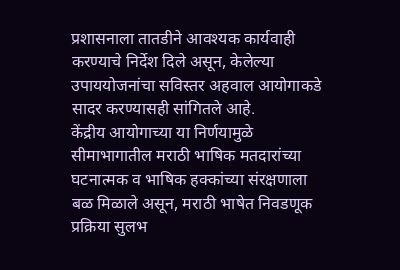प्रशासनाला तातडीने आवश्यक कार्यवाही करण्याचे निर्देश दिले असून, केलेल्या उपाययोजनांचा सविस्तर अहवाल आयोगाकडे सादर करण्यासही सांगितले आहे.
केंद्रीय आयोगाच्या या निर्णयामुळे सीमाभागातील मराठी भाषिक मतदारांच्या घटनात्मक व भाषिक हक्कांच्या संरक्षणाला बळ मिळाले असून, मराठी भाषेत निवडणूक प्रक्रिया सुलभ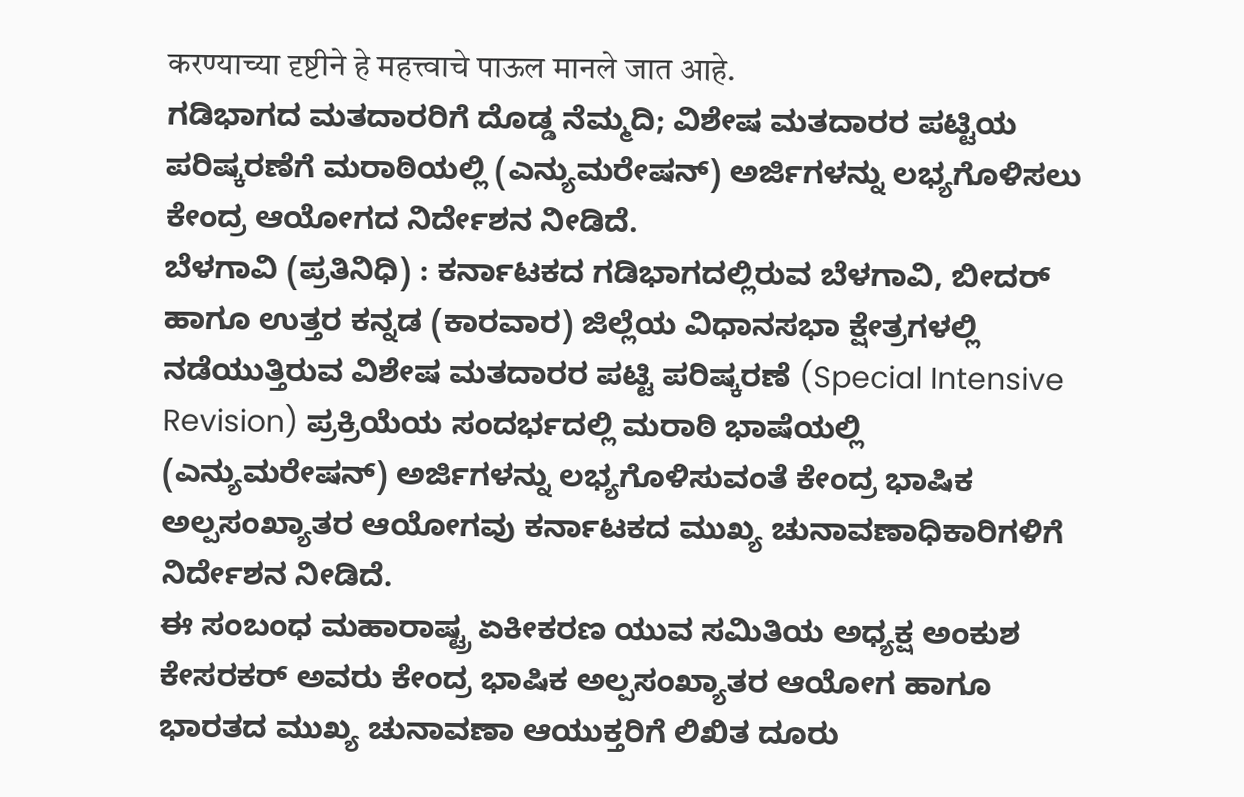करण्याच्या दृष्टीने हे महत्त्वाचे पाऊल मानले जात आहे.
ಗಡಿಭಾಗದ ಮತದಾರರಿಗೆ ದೊಡ್ಡ ನೆಮ್ಮದಿ; ವಿಶೇಷ ಮತದಾರರ ಪಟ್ಟಿಯ ಪರಿಷ್ಕರಣೆಗೆ ಮರಾಠಿಯಲ್ಲಿ (ಎನ್ಯುಮರೇಷನ್) ಅರ್ಜಿಗಳನ್ನು ಲಭ್ಯಗೊಳಿಸಲು ಕೇಂದ್ರ ಆಯೋಗದ ನಿರ್ದೇಶನ ನೀಡಿದೆ.
ಬೆಳಗಾವಿ (ಪ್ರತಿನಿಧಿ) : ಕರ್ನಾಟಕದ ಗಡಿಭಾಗದಲ್ಲಿರುವ ಬೆಳಗಾವಿ, ಬೀದರ್ ಹಾಗೂ ಉತ್ತರ ಕನ್ನಡ (ಕಾರವಾರ) ಜಿಲ್ಲೆಯ ವಿಧಾನಸಭಾ ಕ್ಷೇತ್ರಗಳಲ್ಲಿ ನಡೆಯುತ್ತಿರುವ ವಿಶೇಷ ಮತದಾರರ ಪಟ್ಟಿ ಪರಿಷ್ಕರಣೆ (Special Intensive Revision) ಪ್ರಕ್ರಿಯೆಯ ಸಂದರ್ಭದಲ್ಲಿ ಮರಾಠಿ ಭಾಷೆಯಲ್ಲಿ (ಎನ್ಯುಮರೇಷನ್) ಅರ್ಜಿಗಳನ್ನು ಲಭ್ಯಗೊಳಿಸುವಂತೆ ಕೇಂದ್ರ ಭಾಷಿಕ ಅಲ್ಪಸಂಖ್ಯಾತರ ಆಯೋಗವು ಕರ್ನಾಟಕದ ಮುಖ್ಯ ಚುನಾವಣಾಧಿಕಾರಿಗಳಿಗೆ ನಿರ್ದೇಶನ ನೀಡಿದೆ.
ಈ ಸಂಬಂಧ ಮಹಾರಾಷ್ಟ್ರ ಏಕೀಕರಣ ಯುವ ಸಮಿತಿಯ ಅಧ್ಯಕ್ಷ ಅಂಕುಶ ಕೇಸರಕರ್ ಅವರು ಕೇಂದ್ರ ಭಾಷಿಕ ಅಲ್ಪಸಂಖ್ಯಾತರ ಆಯೋಗ ಹಾಗೂ ಭಾರತದ ಮುಖ್ಯ ಚುನಾವಣಾ ಆಯುಕ್ತರಿಗೆ ಲಿಖಿತ ದೂರು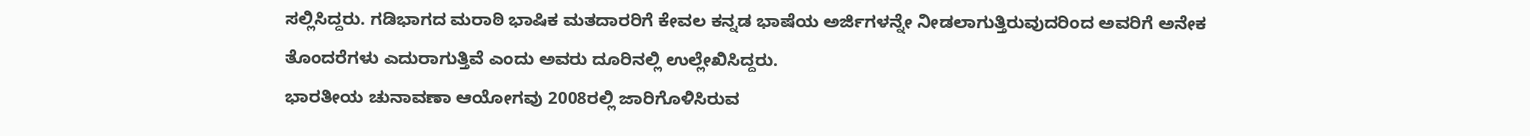ಸಲ್ಲಿಸಿದ್ದರು. ಗಡಿಭಾಗದ ಮರಾಠಿ ಭಾಷಿಕ ಮತದಾರರಿಗೆ ಕೇವಲ ಕನ್ನಡ ಭಾಷೆಯ ಅರ್ಜಿಗಳನ್ನೇ ನೀಡಲಾಗುತ್ತಿರುವುದರಿಂದ ಅವರಿಗೆ ಅನೇಕ ತೊಂದರೆಗಳು ಎದುರಾಗುತ್ತಿವೆ ಎಂದು ಅವರು ದೂರಿನಲ್ಲಿ ಉಲ್ಲೇಖಿಸಿದ್ದರು.
ಭಾರತೀಯ ಚುನಾವಣಾ ಆಯೋಗವು 2008ರಲ್ಲಿ ಜಾರಿಗೊಳಿಸಿರುವ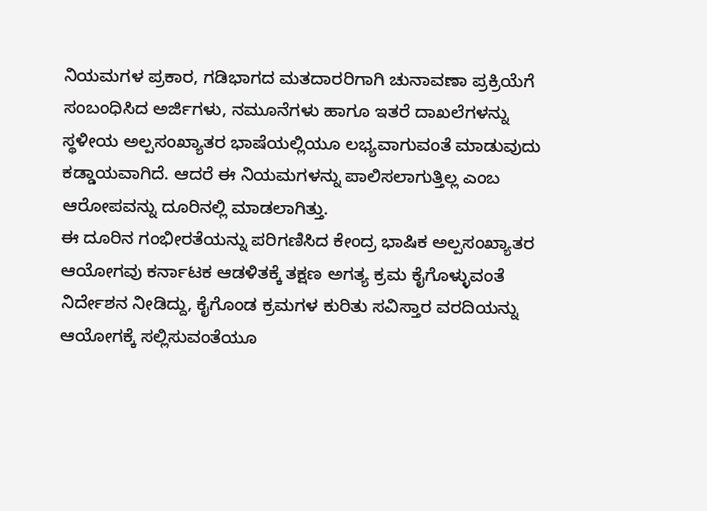ನಿಯಮಗಳ ಪ್ರಕಾರ, ಗಡಿಭಾಗದ ಮತದಾರರಿಗಾಗಿ ಚುನಾವಣಾ ಪ್ರಕ್ರಿಯೆಗೆ ಸಂಬಂಧಿಸಿದ ಅರ್ಜಿಗಳು, ನಮೂನೆಗಳು ಹಾಗೂ ಇತರೆ ದಾಖಲೆಗಳನ್ನು ಸ್ಥಳೀಯ ಅಲ್ಪಸಂಖ್ಯಾತರ ಭಾಷೆಯಲ್ಲಿಯೂ ಲಭ್ಯವಾಗುವಂತೆ ಮಾಡುವುದು ಕಡ್ಡಾಯವಾಗಿದೆ. ಆದರೆ ಈ ನಿಯಮಗಳನ್ನು ಪಾಲಿಸಲಾಗುತ್ತಿಲ್ಲ ಎಂಬ ಆರೋಪವನ್ನು ದೂರಿನಲ್ಲಿ ಮಾಡಲಾಗಿತ್ತು.
ಈ ದೂರಿನ ಗಂಭೀರತೆಯನ್ನು ಪರಿಗಣಿಸಿದ ಕೇಂದ್ರ ಭಾಷಿಕ ಅಲ್ಪಸಂಖ್ಯಾತರ ಆಯೋಗವು ಕರ್ನಾಟಕ ಆಡಳಿತಕ್ಕೆ ತಕ್ಷಣ ಅಗತ್ಯ ಕ್ರಮ ಕೈಗೊಳ್ಳುವಂತೆ ನಿರ್ದೇಶನ ನೀಡಿದ್ದು, ಕೈಗೊಂಡ ಕ್ರಮಗಳ ಕುರಿತು ಸವಿಸ್ತಾರ ವರದಿಯನ್ನು ಆಯೋಗಕ್ಕೆ ಸಲ್ಲಿಸುವಂತೆಯೂ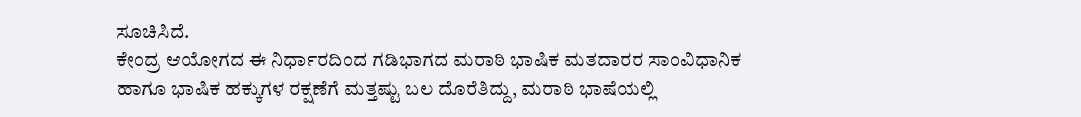ಸೂಚಿಸಿದೆ.
ಕೇಂದ್ರ ಆಯೋಗದ ಈ ನಿರ್ಧಾರದಿಂದ ಗಡಿಭಾಗದ ಮರಾಠಿ ಭಾಷಿಕ ಮತದಾರರ ಸಾಂವಿಧಾನಿಕ ಹಾಗೂ ಭಾಷಿಕ ಹಕ್ಕುಗಳ ರಕ್ಷಣೆಗೆ ಮತ್ತಷ್ಟು ಬಲ ದೊರೆತಿದ್ದು, ಮರಾಠಿ ಭಾಷೆಯಲ್ಲಿ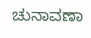ಚುನಾವಣಾ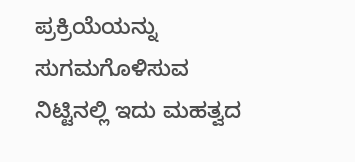ಪ್ರಕ್ರಿಯೆಯನ್ನು ಸುಗಮಗೊಳಿಸುವ ನಿಟ್ಟಿನಲ್ಲಿ ಇದು ಮಹತ್ವದ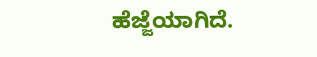ಹೆಜ್ಜೆಯಾಗಿದೆ.